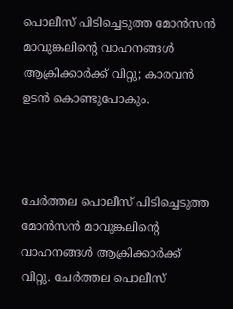പൊലീസ് പിടിച്ചെടുത്ത മോന്‍സന്‍ മാവുങ്കലിന്റെ വാഹനങ്ങള്‍ ആക്രിക്കാര്‍ക്ക് വിറ്റു; കാരവന്‍ ഉടന്‍ കൊണ്ടുപോകും.



ചേര്‍ത്തല പൊലീസ് പിടിച്ചെടുത്ത മോന്‍സന്‍ മാവുങ്കലിന്റെ വാഹനങ്ങള്‍ ആക്രിക്കാര്‍ക്ക് വിറ്റു. ചേര്‍ത്തല പൊലീസ്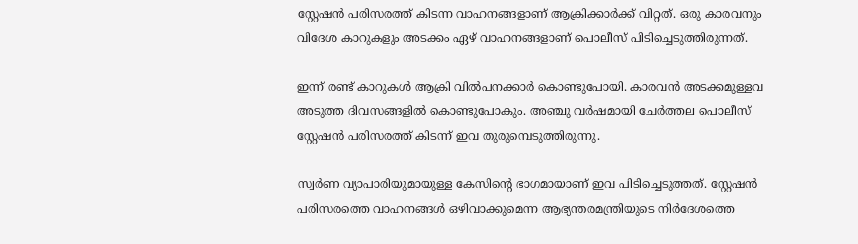സ്റ്റേഷന്‍ പരിസരത്ത് കിടന്ന വാഹനങ്ങളാണ് ആക്രിക്കാര്‍ക്ക് വിറ്റത്. ഒരു കാരവനും വിദേശ കാറുകളും അടക്കം ഏഴ് വാഹനങ്ങളാണ് പൊലീസ് പിടിച്ചെടുത്തിരുന്നത്.

ഇന്ന് രണ്ട് കാറുകള്‍ ആക്രി വില്‍പനക്കാര്‍ കൊണ്ടുപോയി. കാരവന്‍ അടക്കമുള്ളവ അടുത്ത ദിവസങ്ങളില്‍ കൊണ്ടുപോകും. അഞ്ചു വര്‍ഷമായി ചേര്‍ത്തല പൊലീസ് സ്റ്റേഷന്‍ പരിസരത്ത് കിടന്ന് ഇവ തുരുമ്പെടുത്തിരുന്നു.

സ്വര്‍ണ വ്യാപാരിയുമായുള്ള കേസിന്റെ ഭാഗമായാണ് ഇവ പിടിച്ചെടുത്തത്. സ്റ്റേഷന്‍ പരിസരത്തെ വാഹനങ്ങള്‍ ഒഴിവാക്കുമെന്ന ആഭ്യന്തരമന്ത്രിയുടെ നിര്‍ദേശത്തെ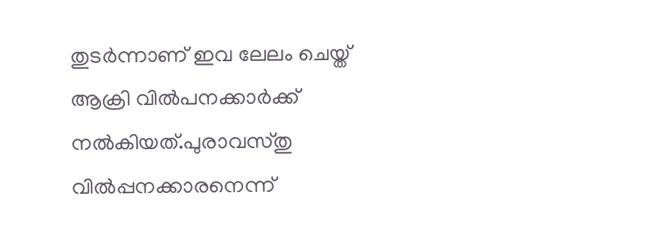തുടര്‍ന്നാണ് ഇവ ലേലം ചെയ്ത് ആക്രി വില്‍പനക്കാര്‍ക്ക് നല്‍കിയത്.പുരാവസ്തു വില്‍പ്പനക്കാരനെന്ന്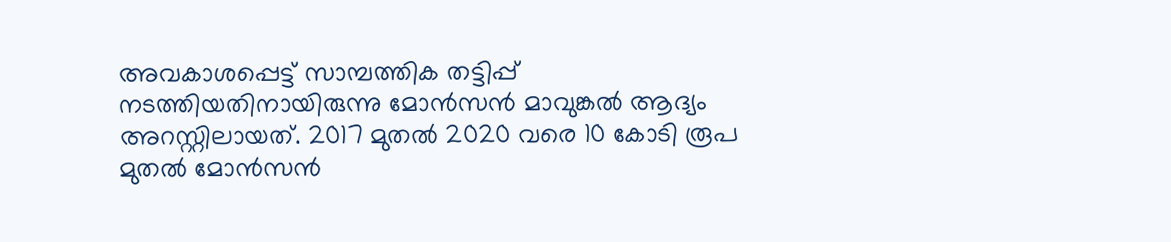അവകാശപ്പെട്ട് സാമ്പത്തിക തട്ടിപ്പ് നടത്തിയതിനായിരുന്നു മോന്‍സന്‍ മാവുങ്കല്‍ ആദ്യം അറസ്റ്റിലായത്. 2017 മുതല്‍ 2020 വരെ 10 കോടി രൂപ മുതല്‍ മോന്‍സന്‍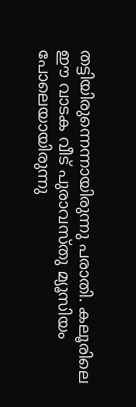തട്ടിയിരുന്നെന്നായിരുന്നു പരാതി. കലൂരിലെ ഈ വാടക വീട് പുരാവസ്തു മ്യൂസിയം പോലെയായിരുന്നു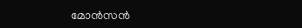മോന്‍സന്‍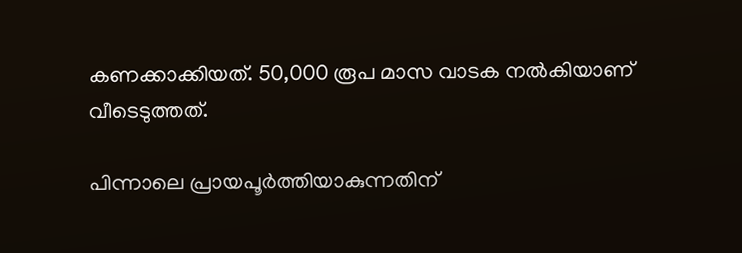കണക്കാക്കിയത്. 50,000 രൂപ മാസ വാടക നല്‍കിയാണ് വീടെടുത്തത്.

പിന്നാലെ പ്രായപൂര്‍ത്തിയാകുന്നതിന്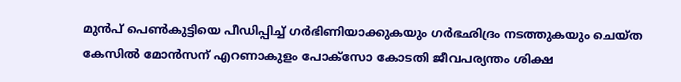മുന്‍പ് പെണ്‍കുട്ടിയെ പീഡിപ്പിച്ച് ഗര്‍ഭിണിയാക്കുകയും ഗര്‍ഭഛിദ്രം നടത്തുകയും ചെയ്ത കേസില്‍ മോൻസന് എറണാകുളം പോക്‌സോ കോടതി ജീവപര്യന്തം ശിക്ഷ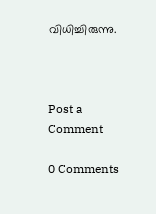വിധിച്ചിരുന്നു.



Post a Comment

0 Comments